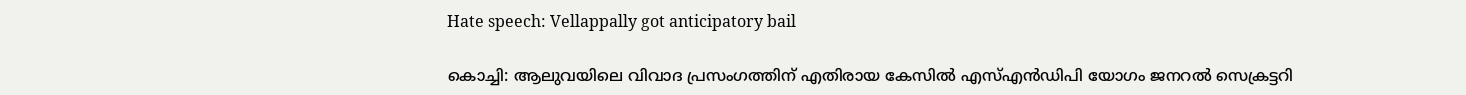Hate speech: Vellappally got anticipatory bail

കൊച്ചി: ആലുവയിലെ വിവാദ പ്രസംഗത്തിന് എതിരായ കേസില്‍ എസ്എന്‍ഡിപി യോഗം ജനറല്‍ സെക്രട്ടറി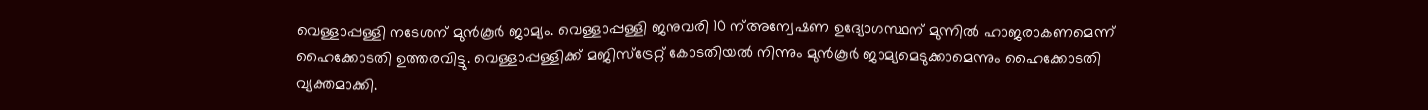വെള്ളാപ്പള്ളി നടേശന് മുന്‍കൂര്‍ ജാമ്യം. വെള്ളാപ്പള്ളി ജനുവരി 10 ന്അന്വേഷണ ഉദ്യോഗസ്ഥന് മുന്നില്‍ ഹാജരാകണമെന്ന് ഹൈക്കോടതി ഉത്തരവിട്ടു. വെള്ളാപ്പള്ളിക്ക് മജിസ്‌ട്രേറ്റ് കോടതിയല്‍ നിന്നും മുന്‍കൂര്‍ ജാമ്യമെടുക്കാമെന്നും ഹൈക്കോടതി വ്യക്തമാക്കി.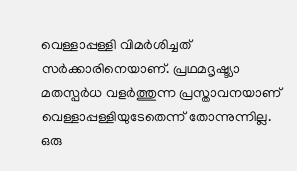വെള്ളാപ്പള്ളി വിമര്‍ശിച്ചത് സര്‍ക്കാരിനെയാണ്. പ്രഥമദൃഷ്ട്യാ മതസ്പര്‍ധ വളര്‍ത്തുന്ന പ്രസ്താവനയാണ് വെള്ളാപ്പള്ളിയുടേതെന്ന് തോന്നുന്നില്ല. ഒരു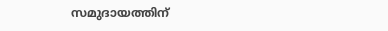സമുദായത്തിന്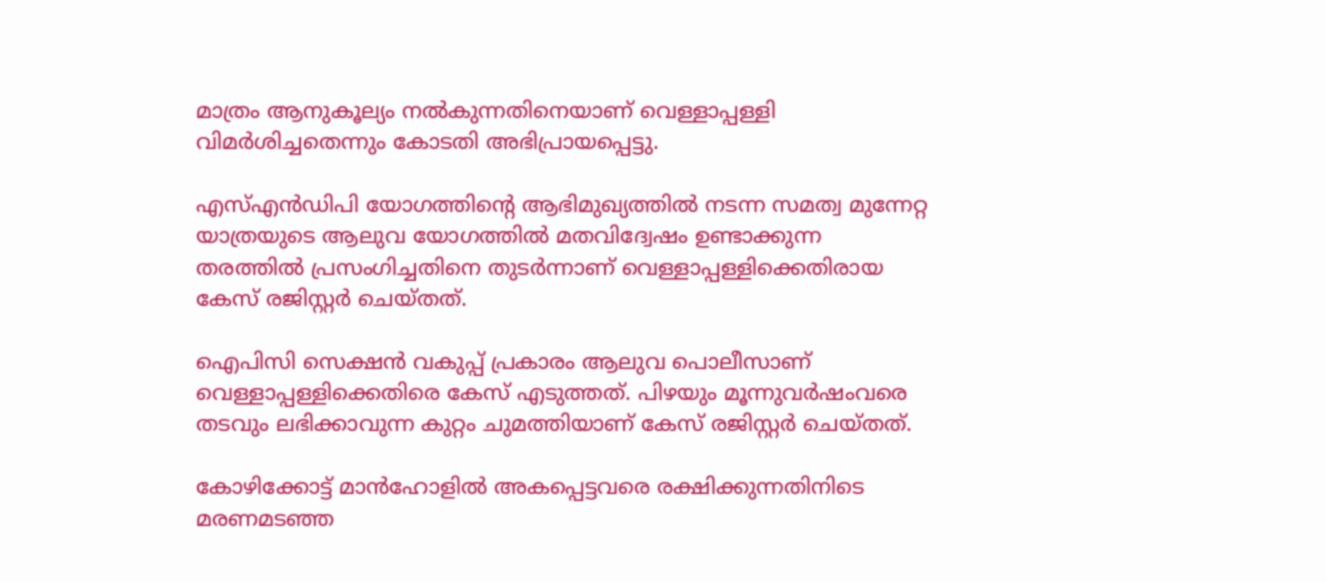മാത്രം ആനുകൂല്യം നല്‍കുന്നതിനെയാണ് വെള്ളാപ്പള്ളി വിമര്‍ശിച്ചതെന്നും കോടതി അഭിപ്രായപ്പെട്ടു.

എസ്എന്‍ഡിപി യോഗത്തിന്റെ ആഭിമുഖ്യത്തില്‍ നടന്ന സമത്വ മുന്നേറ്റ യാത്രയുടെ ആലുവ യോഗത്തില്‍ മതവിദ്വേഷം ഉണ്ടാക്കുന്ന തരത്തില്‍ പ്രസംഗിച്ചതിനെ തുടര്‍ന്നാണ് വെള്ളാപ്പള്ളിക്കെതിരായ കേസ് രജിസ്റ്റര്‍ ചെയ്തത്.

ഐപിസി സെക്ഷന്‍ വകുപ്പ് പ്രകാരം ആലുവ പൊലീസാണ് വെള്ളാപ്പള്ളിക്കെതിരെ കേസ് എടുത്തത്. പിഴയും മൂന്നുവര്‍ഷംവരെ തടവും ലഭിക്കാവുന്ന കുറ്റം ചുമത്തിയാണ് കേസ് രജിസ്റ്റര്‍ ചെയ്തത്.

കോഴിക്കോട്ട് മാന്‍ഹോളില്‍ അകപ്പെട്ടവരെ രക്ഷിക്കുന്നതിനിടെ മരണമടഞ്ഞ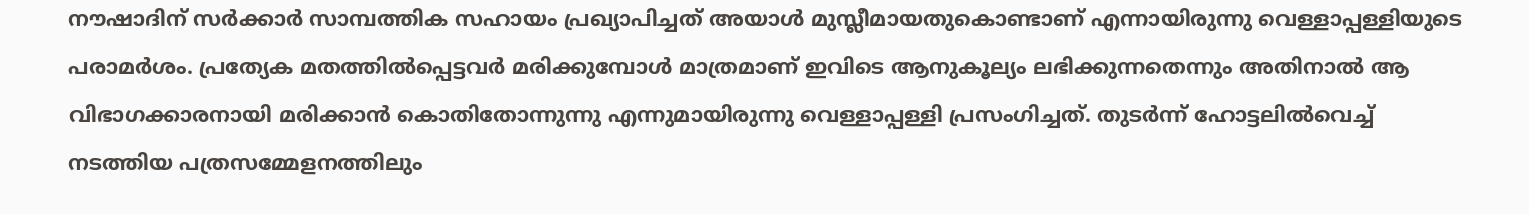നൗഷാദിന് സര്‍ക്കാര്‍ സാമ്പത്തിക സഹായം പ്രഖ്യാപിച്ചത് അയാള്‍ മുസ്ലീമായതുകൊണ്ടാണ് എന്നായിരുന്നു വെള്ളാപ്പള്ളിയുടെ പരാമര്‍ശം. പ്രത്യേക മതത്തില്‍പ്പെട്ടവര്‍ മരിക്കുമ്പോള്‍ മാത്രമാണ് ഇവിടെ ആനുകൂല്യം ലഭിക്കുന്നതെന്നും അതിനാല്‍ ആ വിഭാഗക്കാരനായി മരിക്കാന്‍ കൊതിതോന്നുന്നു എന്നുമായിരുന്നു വെള്ളാപ്പള്ളി പ്രസംഗിച്ചത്. തുടര്‍ന്ന് ഹോട്ടലില്‍വെച്ച് നടത്തിയ പത്രസമ്മേളനത്തിലും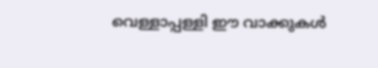വെള്ളാപ്പള്ളി ഈ വാക്കുകള്‍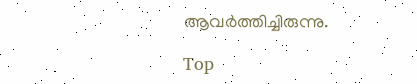ആവര്‍ത്തിച്ചിരുന്നു.

Top